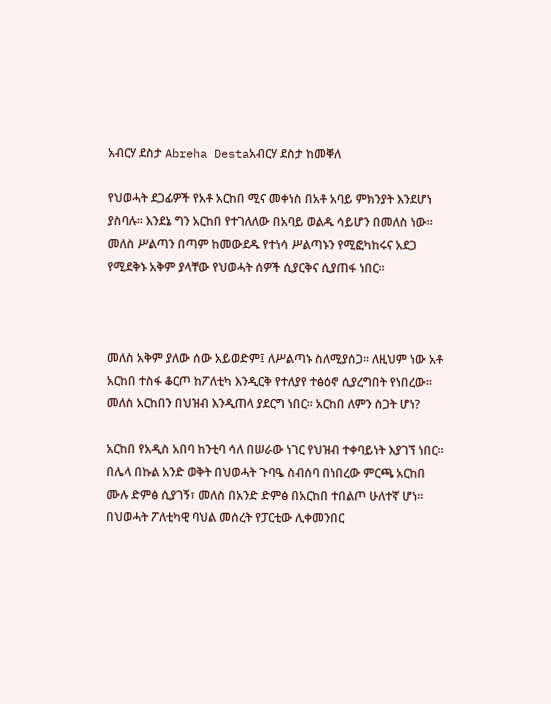አብርሃ ደስታ Abreha Destaአብርሃ ደስታ ከመቐለ

የህወሓት ደጋፊዎች የአቶ አርከበ ሚና መቀነስ በአቶ አባይ ምክንያት እንደሆነ ያስባሉ። እንደኔ ግን አርከበ የተገለለው በአባይ ወልዱ ሳይሆን በመለስ ነው። መለስ ሥልጣን በጣም ከመውደዱ የተነሳ ሥልጣኑን የሚፎካከሩና አደጋ የሚደቅኑ አቅም ያላቸው የህወሓት ሰዎች ሲያርቅና ሲያጠፋ ነበር።



መለስ አቅም ያለው ሰው አይወድም፤ ለሥልጣኑ ስለሚያሰጋ። ለዚህም ነው አቶ አርከበ ተስፋ ቆርጦ ከፖለቲካ እንዲርቅ የተለያየ ተፅዕኖ ሲያረግበት የነበረው። መለስ አርከበን በህዝብ እንዲጠላ ያደርግ ነበር። አርከበ ለምን ስጋት ሆነ?

አርከበ የአዲስ አበባ ከንቲባ ሳለ በሠራው ነገር የህዝብ ተቀባይነት እያገኘ ነበር። በሌላ በኩል አንድ ወቅት በህወሓት ጉባዔ ስብሰባ በነበረው ምርጫ አርከበ ሙሉ ድምፅ ሲያገኝ፣ መለስ በአንድ ድምፅ በአርከበ ተበልጦ ሁለተኛ ሆነ። በህወሓት ፖለቲካዊ ባህል መሰረት የፓርቲው ሊቀመንበር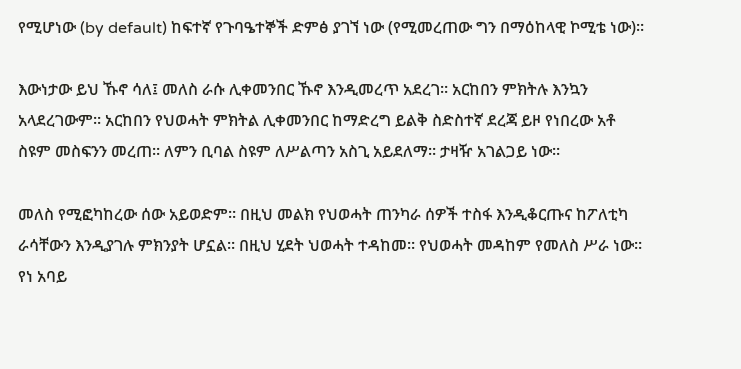የሚሆነው (by default) ከፍተኛ የጉባዔተኞች ድምፅ ያገኘ ነው (የሚመረጠው ግን በማዕከላዊ ኮሚቴ ነው)።

እውነታው ይህ ኹኖ ሳለ፤ መለስ ራሱ ሊቀመንበር ኹኖ እንዲመረጥ አደረገ። አርከበን ምክትሉ እንኳን አላደረገውም። አርከበን የህወሓት ምክትል ሊቀመንበር ከማድረግ ይልቅ ስድስተኛ ደረጃ ይዞ የነበረው አቶ ስዩም መስፍንን መረጠ። ለምን ቢባል ስዩም ለሥልጣን አስጊ አይደለማ። ታዛዥ አገልጋይ ነው።

መለስ የሚፎካከረው ሰው አይወድም። በዚህ መልክ የህወሓት ጠንካራ ሰዎች ተስፋ እንዲቆርጡና ከፖለቲካ ራሳቸውን እንዲያገሉ ምክንያት ሆኗል። በዚህ ሂደት ህወሓት ተዳከመ። የህወሓት መዳከም የመለስ ሥራ ነው። የነ አባይ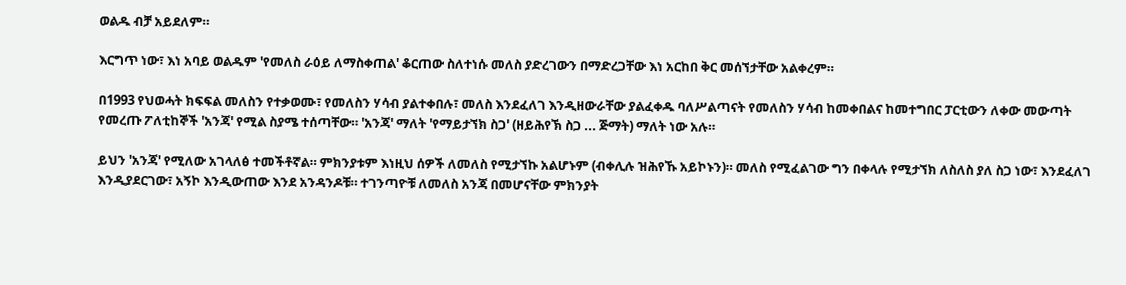ወልዱ ብቻ አይደለም።

እርግጥ ነው፣ እነ አባይ ወልዱም 'የመለስ ራዕይ ለማስቀጠል' ቆርጠው ስለተነሱ መለስ ያድረገውን በማድረጋቸው እነ አርከበ ቅር መሰኘታቸው አልቀረም።

በ1993 የህወሓት ክፍፍል መለስን የተቃወሙ፣ የመለስን ሃሳብ ያልተቀበሉ፣ መለስ እንደፈለገ እንዲዘውራቸው ያልፈቀዱ ባለሥልጣናት የመለስን ሃሳብ ከመቀበልና ከመተግበር ፓርቲውን ለቀው መውጣት የመረጡ ፖለቲከኞች 'አንጃ' የሚል ስያሜ ተሰጣቸው። 'አንጃ' ማለት 'የማይታኘክ ስጋ' (ዘይሕየኽ ስጋ ... ጅማት) ማለት ነው አሉ።

ይህን 'አንጃ' የሚለው አገላለፅ ተመችቶኛል። ምክንያቱም እነዚህ ሰዎች ለመለስ የሚታኘኩ አልሆኑም (ብቀሊሉ ዝሕየኹ አይኮኑን)። መለስ የሚፈልገው ግን በቀላሉ የሚታኘክ ለስለስ ያለ ስጋ ነው፣ እንደፈለገ እንዲያደርገው፣ አኝኮ እንዲውጠው እንደ አንዳንዶቹ። ተገንጣዮቹ ለመለስ አንጃ በመሆናቸው ምክንያት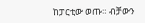ከፓርቲው ወጡ። ብቻውን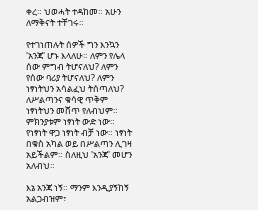ቀረ። ህወሓት ተዳከመ። አሁን ለማቅናት ተቸገሩ።

የተገነጠሉት ሰዎች ግን እንኳን 'አንጃ' ሆኑ እላለሁ። ለምን የሌላ ሰው ምግብ ትሆናለህ? ለምን የሰው ባሪያ ትሆናለህ? ለምን ነፃነትህን አሳልፈህ ትሰጣለህ? ለሥልጣንና ቁሳዊ ጥቅም ነፃነትህን መሸጥ የለብህም። ምክንያቱም ነፃነት ውድ ነው። የነፃነት ዋጋ ነፃነት ብቻ ነው። ነፃነት በቁስ አካል ወይ በሥልጣን ሊገዛ አይችልም። ስለዚህ 'አንጃ' መሆን አለብህ።

እኔ አንጃ ነኝ። ማንም እንዲያኝከኝ አልጋብዝም፣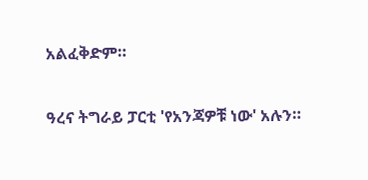አልፈቅድም።

ዓረና ትግራይ ፓርቲ 'የአንጃዎቹ ነው' አሉን።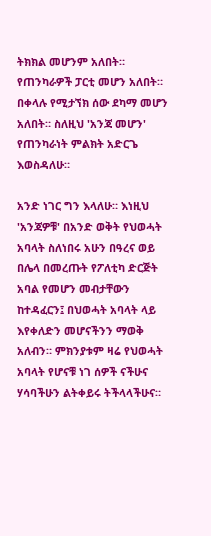ትክክል መሆንም አለበት። የጠንካራዎች ፓርቲ መሆን አለበት። በቀላሉ የሚታኘክ ሰው ደካማ መሆን አለበት። ስለዚህ 'አንጃ መሆን' የጠንካራነት ምልክት አድርጌ እወስዳለሁ።

አንድ ነገር ግን እላለሁ። እነዚህ 'አንጃዎቹ' በአንድ ወቅት የህወሓት አባላት ስለነበሩ አሁን በዓረና ወይ በሌላ በመረጡት የፖለቲካ ድርጅት አባል የመሆን መብታቸውን ከተዳፈርን፤ በህወሓት አባላት ላይ እየቀለድን መሆናችንን ማወቅ አለብን። ምክንያቱም ዛሬ የህወሓት አባላት የሆናቹ ነገ ሰዎች ናችሁና ሃሳባችሁን ልትቀይሩ ትችላላችሁና።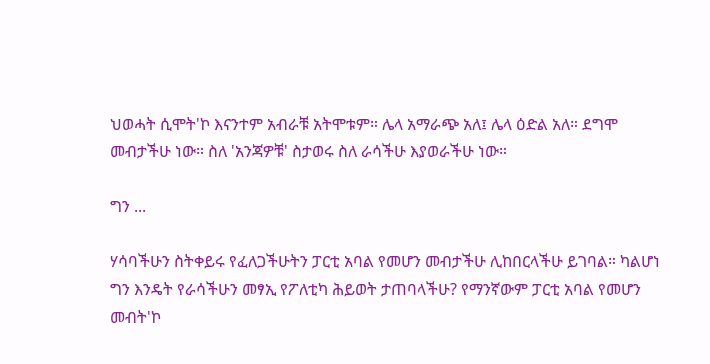ህወሓት ሲሞት'ኮ እናንተም አብራቹ አትሞቱም። ሌላ አማራጭ አለ፤ ሌላ ዕድል አለ። ደግሞ መብታችሁ ነው። ስለ 'አንጃዎቹ' ስታወሩ ስለ ራሳችሁ እያወራችሁ ነው።

ግን ...

ሃሳባችሁን ስትቀይሩ የፈለጋችሁትን ፓርቲ አባል የመሆን መብታችሁ ሊከበርላችሁ ይገባል። ካልሆነ ግን እንዴት የራሳችሁን መፃኢ የፖለቲካ ሕይወት ታጠባላችሁ? የማንኛውም ፓርቲ አባል የመሆን መብት'ኮ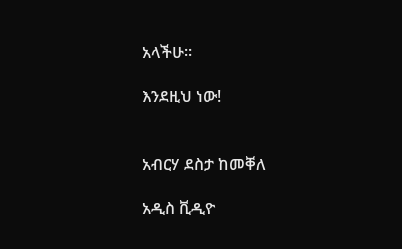አላችሁ።

እንደዚህ ነው!


አብርሃ ደስታ ከመቐለ

አዲስ ቪዲዮ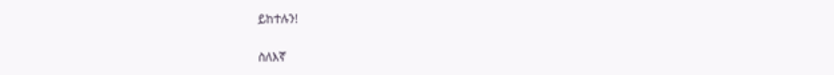ይከተሉን!

ስለእኛ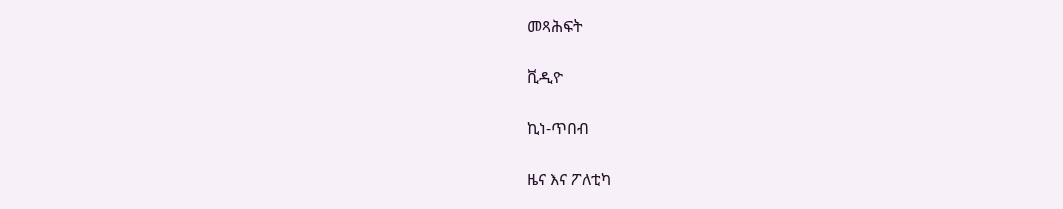መጻሕፍት

ቪዲዮ

ኪነ-ጥበብ

ዜና እና ፖለቲካ